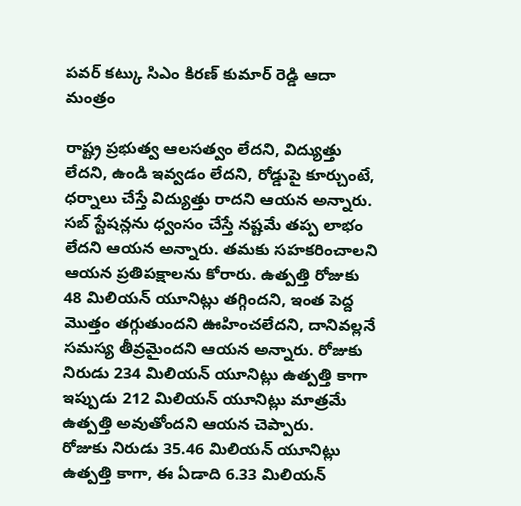పవర్ కట్కు సిఎం కిరణ్ కుమార్ రెడ్డి ఆదా మంత్రం

రాష్ట్ర ప్రభుత్వ ఆలసత్వం లేదని, విద్యుత్తు లేదని, ఉండి ఇవ్వడం లేదని, రోడ్డుపై కూర్చుంటే, ధర్నాలు చేస్తే విద్యుత్తు రాదని ఆయన అన్నారు. సబ్ స్టేషన్లను ధ్వంసం చేస్తే నష్టమే తప్ప లాభం లేదని ఆయన అన్నారు. తమకు సహకరించాలని ఆయన ప్రతిపక్షాలను కోరారు. ఉత్పత్తి రోజుకు 48 మిలియన్ యూనిట్లు తగ్గిందని, ఇంత పెద్ద మొత్తం తగ్గుతుందని ఊహించలేదని, దానివల్లనే సమస్య తీవ్రమైందని ఆయన అన్నారు. రోజుకు నిరుడు 234 మిలియన్ యూనిట్లు ఉత్పత్తి కాగా ఇప్పుడు 212 మిలియన్ యూనిట్లు మాత్రమే ఉత్పత్తి అవుతోందని ఆయన చెప్పారు.
రోజుకు నిరుడు 35.46 మిలియన్ యూనిట్లు ఉత్పత్తి కాగా, ఈ ఏడాది 6.33 మిలియన్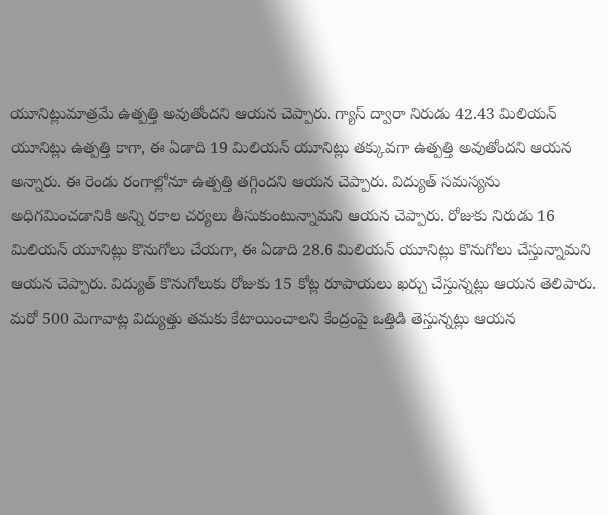యూనిట్లుమాత్రమే ఉత్పత్తి అవుతోందని ఆయన చెప్పారు. గ్యాస్ ద్వారా నిరుడు 42.43 మిలియన్ యూనిట్లు ఉత్పత్తి కాగా, ఈ ఏడాది 19 మిలియన్ యూనిట్లు తక్కువగా ఉత్పత్తి అవుతోందని ఆయన అన్నారు. ఈ రెండు రంగాల్లోనూ ఉత్పత్తి తగ్గిందని ఆయన చెప్పారు. విద్యుత్ సమస్యను అధిగమించడానికి అన్ని రకాల చర్యలు తీసుకుంటున్నామని ఆయన చెప్పారు. రోజుకు నిరుడు 16 మిలియన్ యూనిట్లు కొనుగోలు చేయగా, ఈ ఏడాది 28.6 మిలియన్ యూనిట్లు కొనుగోలు చేస్తున్నామని ఆయన చెప్పారు. విద్యుత్ కొనుగోలుకు రోజుకు 15 కోట్ల రూపాయలు ఖర్చు చేస్తున్నట్లు ఆయన తెలిపారు.
మరో 500 మెగావాట్ల విద్యుత్తు తమకు కేటాయించాలని కేంద్రంపై ఒత్తిడి తెస్తున్నట్లు ఆయన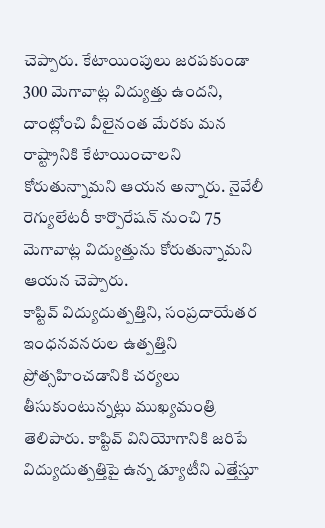చెప్పారు. కేటాయింపులు జరపకుండా 300 మెగావాట్ల విద్యుత్తు ఉందని, దాంట్లోంచి వీలైనంత మేరకు మన రాష్ట్రానికి కేటాయించాలని కోరుతున్నామని ఆయన అన్నారు. నైవేలీ రెగ్యులేటరీ కార్పొరేషన్ నుంచి 75 మెగావాట్ల విద్యుత్తును కోరుతున్నామని ఆయన చెప్పారు.
కాప్టివ్ విద్యుదుత్పత్తిని, సంప్రదాయేతర ఇంధనవనరుల ఉత్పత్తిని ప్రోత్సహించడానికి చర్యలు తీసుకుంటున్నట్లు ముఖ్యమంత్రి తెలిపారు. కాప్టివ్ వినియోగానికి జరిపే విద్యుదుత్పత్తిపై ఉన్న డ్యూటీని ఎత్తేస్తూ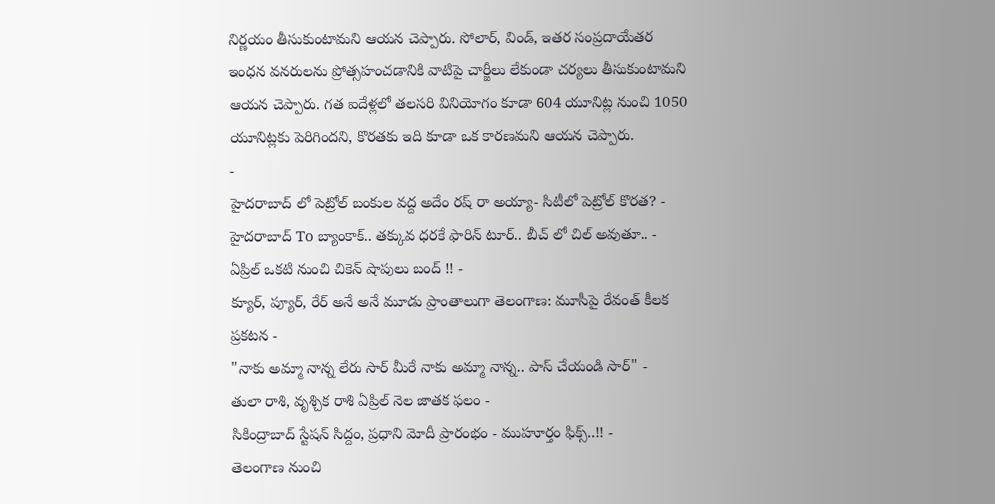నిర్ణయం తీసుకుంటామని ఆయన చెప్పారు. సోలార్, విండ్, ఇతర సంప్రదాయేతర ఇంధన వనరులను ప్రోత్సహంచడానికి వాటిపై చార్జీలు లేకుండా చర్యలు తీసుకుంటామని ఆయన చెప్పారు. గత ఐదేళ్లలో తలసరి వినియోగం కూడా 604 యూనిట్ల నుంచి 1050 యూనిట్లకు పెరిగిందని, కొరతకు ఇది కూడా ఒక కారణమని ఆయన చెప్పారు.
-
హైదరాబాద్ లో పెట్రోల్ బంకుల వద్ద అదేం రష్ రా అయ్యా- సిటీలో పెట్రోల్ కొరత? -
హైదరాబాద్ To బ్యాంకాక్.. తక్కువ ధరకే ఫారిన్ టూర్.. బీచ్ లో చిల్ అవుతూ.. -
ఏప్రిల్ ఒకటి నుంచి చికెన్ షాపులు బంద్ !! -
క్యూర్, ప్యూర్, రేర్ అనే అనే మూడు ప్రాంతాలుగా తెలంగాణ: మూసీపై రేవంత్ కీలక ప్రకటన -
"నాకు అమ్మా నాన్న లేరు సార్ మీరే నాకు అమ్మా నాన్న.. పాస్ చేయండి సార్" -
తులా రాశి, వృశ్చిక రాశి ఏప్రిల్ నెల జాతక ఫలం -
సికింద్రాబాద్ స్టేషన్ సిద్దం, ప్రధాని మోదీ ప్రారంభం - ముహూర్తం ఫిక్స్..!! -
తెలంగాణ నుంచి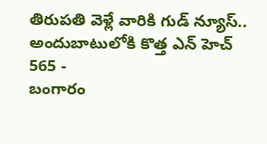తిరుపతి వెళ్లే వారికి గుడ్ న్యూస్.. అందుబాటులోకి కొత్త ఎన్ హెచ్ 565 -
బంగారం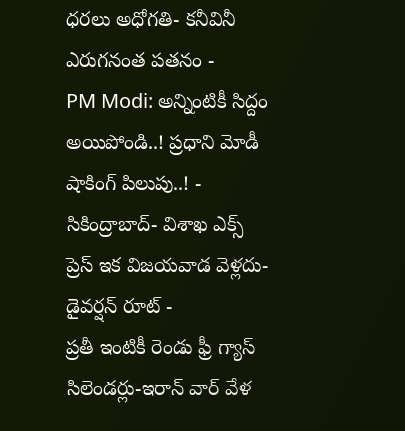ధరలు అధోగతి- కనీవినీ ఎరుగనంత పతనం -
PM Modi: అన్నింటికీ సిద్దం అయిపోండి..! ప్రధాని మోడీ షాకింగ్ పిలుపు..! -
సికింద్రాబాద్- విశాఖ ఎక్స్ ప్రెస్ ఇక విజయవాడ వెళ్లదు- డైవర్షన్ రూట్ -
ప్రతీ ఇంటికీ రెండు ఫ్రీ గ్యాస్ సిలెండర్లు-ఇరాన్ వార్ వేళ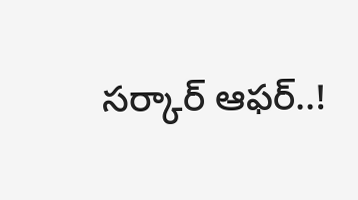సర్కార్ ఆఫర్..!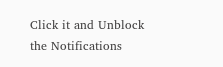Click it and Unblock the Notifications